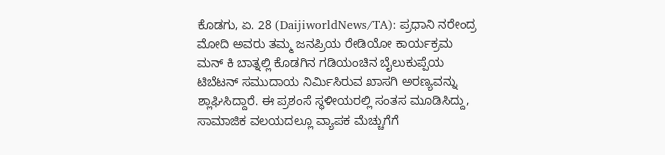ಕೊಡಗು, ಏ. 28 (DaijiworldNews/TA): ಪ್ರಧಾನಿ ನರೇಂದ್ರ ಮೋದಿ ಅವರು ತಮ್ಮ ಜನಪ್ರಿಯ ರೇಡಿಯೋ ಕಾರ್ಯಕ್ರಮ ಮನ್ ಕಿ ಬಾತ್ನಲ್ಲಿ ಕೊಡಗಿನ ಗಡಿಯಂಚಿನ ಬೈಲುಕುಪ್ಪೆಯ ಟಿಬೆಟನ್ ಸಮುದಾಯ ನಿರ್ಮಿಸಿರುವ ಖಾಸಗಿ ಅರಣ್ಯವನ್ನು ಶ್ಲಾಘಿಸಿದ್ದಾರೆ. ಈ ಪ್ರಶಂಸೆ ಸ್ಥಳೀಯರಲ್ಲಿ ಸಂತಸ ಮೂಡಿಸಿದ್ದು, ಸಾಮಾಜಿಕ ವಲಯದಲ್ಲೂ ವ್ಯಾಪಕ ಮೆಚ್ಚುಗೆಗೆ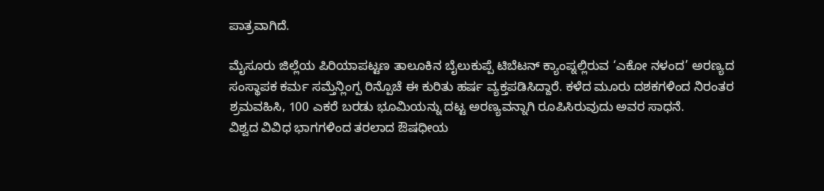ಪಾತ್ರವಾಗಿದೆ.

ಮೈಸೂರು ಜಿಲ್ಲೆಯ ಪಿರಿಯಾಪಟ್ಟಣ ತಾಲೂಕಿನ ಬೈಲುಕುಪ್ಪೆ ಟಿಬೆಟನ್ ಕ್ಯಾಂಪ್ನಲ್ಲಿರುವ ‘ಎಕೋ ನಳಂದ’ ಅರಣ್ಯದ ಸಂಸ್ಥಾಪಕ ಕರ್ಮ ಸಮ್ತೆನ್ಲಿಂಗ್ಪ ರಿನ್ಪೊಚೆ ಈ ಕುರಿತು ಹರ್ಷ ವ್ಯಕ್ತಪಡಿಸಿದ್ದಾರೆ. ಕಳೆದ ಮೂರು ದಶಕಗಳಿಂದ ನಿರಂತರ ಶ್ರಮವಹಿಸಿ, 100 ಎಕರೆ ಬರಡು ಭೂಮಿಯನ್ನು ದಟ್ಟ ಅರಣ್ಯವನ್ನಾಗಿ ರೂಪಿಸಿರುವುದು ಅವರ ಸಾಧನೆ.
ವಿಶ್ವದ ವಿವಿಧ ಭಾಗಗಳಿಂದ ತರಲಾದ ಔಷಧೀಯ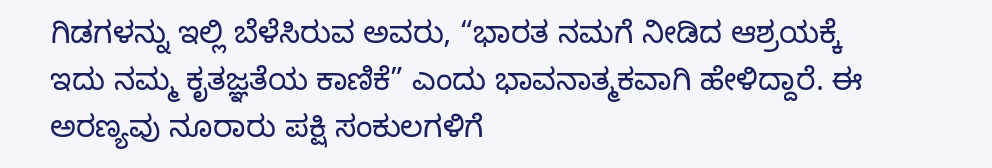ಗಿಡಗಳನ್ನು ಇಲ್ಲಿ ಬೆಳೆಸಿರುವ ಅವರು, “ಭಾರತ ನಮಗೆ ನೀಡಿದ ಆಶ್ರಯಕ್ಕೆ ಇದು ನಮ್ಮ ಕೃತಜ್ಞತೆಯ ಕಾಣಿಕೆ” ಎಂದು ಭಾವನಾತ್ಮಕವಾಗಿ ಹೇಳಿದ್ದಾರೆ. ಈ ಅರಣ್ಯವು ನೂರಾರು ಪಕ್ಷಿ ಸಂಕುಲಗಳಿಗೆ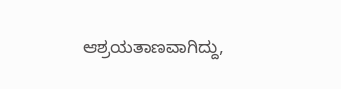ಆಶ್ರಯತಾಣವಾಗಿದ್ದು,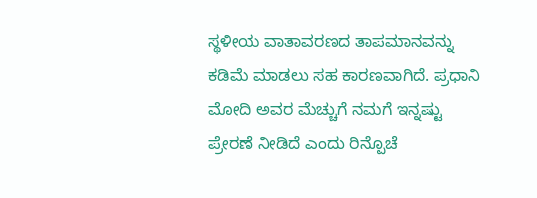ಸ್ಥಳೀಯ ವಾತಾವರಣದ ತಾಪಮಾನವನ್ನು ಕಡಿಮೆ ಮಾಡಲು ಸಹ ಕಾರಣವಾಗಿದೆ. ಪ್ರಧಾನಿ ಮೋದಿ ಅವರ ಮೆಚ್ಚುಗೆ ನಮಗೆ ಇನ್ನಷ್ಟು ಪ್ರೇರಣೆ ನೀಡಿದೆ ಎಂದು ರಿನ್ಪೊಚೆ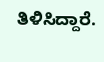ತಿಳಿಸಿದ್ದಾರೆ.